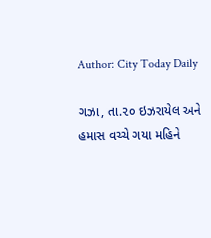Author: City Today Daily

ગઝા, તા.૨૦ ઇઝરાયેલ અને હમાસ વચ્ચે ગયા મહિને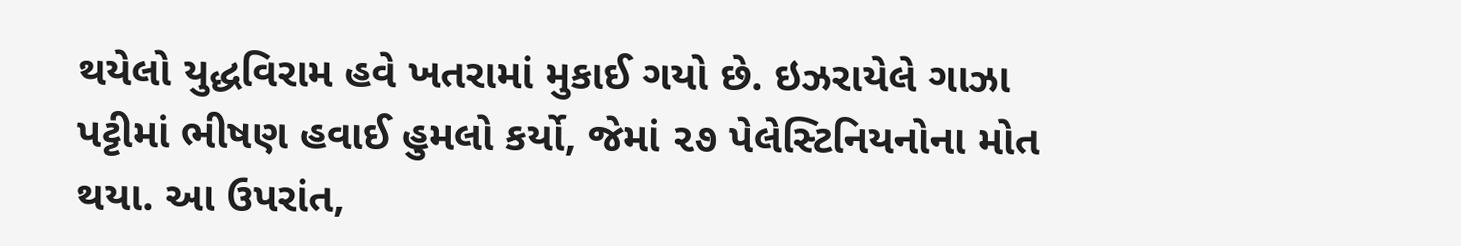થયેલો યુદ્ધવિરામ હવે ખતરામાં મુકાઈ ગયો છે. ઇઝરાયેલે ગાઝા પટ્ટીમાં ભીષણ હવાઈ હુમલો કર્યો, જેમાં ૨૭ પેલેસ્ટિનિયનોના મોત થયા. આ ઉપરાંત,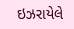ઇઝરાયેલે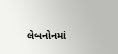લેબનોનમાં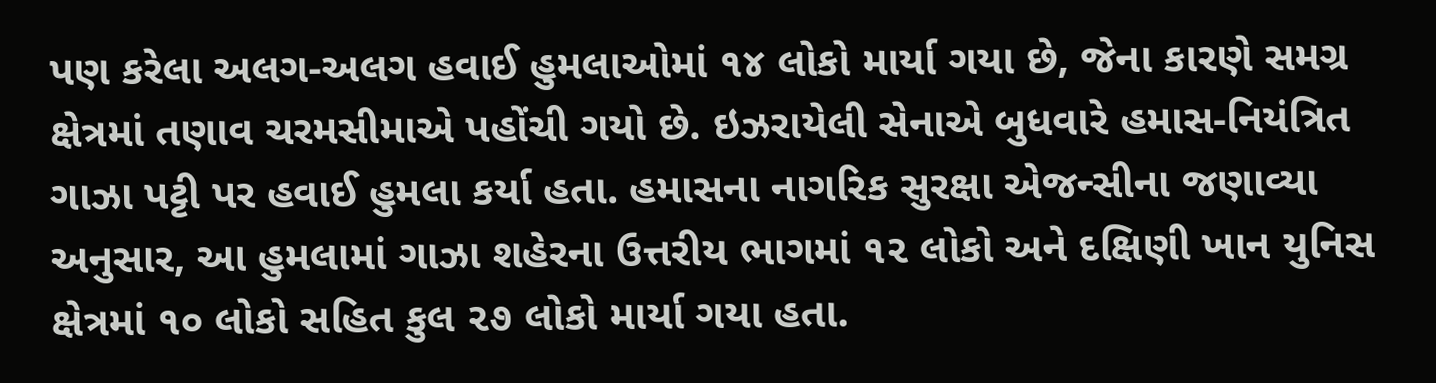પણ કરેલા અલગ-અલગ હવાઈ હુમલાઓમાં ૧૪ લોકો માર્યા ગયા છે, જેના કારણે સમગ્ર ક્ષેત્રમાં તણાવ ચરમસીમાએ પહોંચી ગયો છે. ઇઝરાયેલી સેનાએ બુધવારે હમાસ-નિયંત્રિત ગાઝા પટ્ટી પર હવાઈ હુમલા કર્યા હતા. હમાસના નાગરિક સુરક્ષા એજન્સીના જણાવ્યા અનુસાર, આ હુમલામાં ગાઝા શહેરના ઉત્તરીય ભાગમાં ૧૨ લોકો અને દક્ષિણી ખાન યુનિસ ક્ષેત્રમાં ૧૦ લોકો સહિત કુલ ૨૭ લોકો માર્યા ગયા હતા.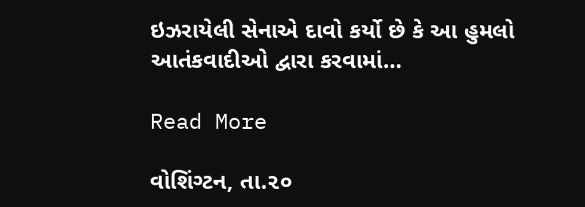ઇઝરાયેલી સેનાએ દાવો કર્યો છે કે આ હુમલો આતંકવાદીઓ દ્વારા કરવામાં…

Read More

વોશિંગ્ટન, તા.૨૦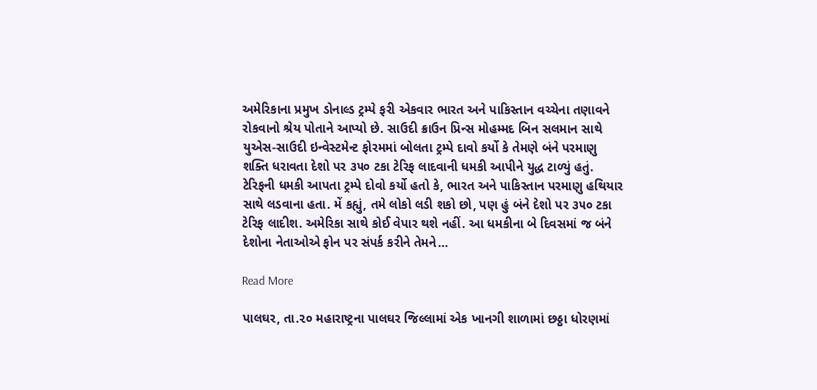અમેરિકાના પ્રમુખ ડોનાલ્ડ ટ્રમ્પે ફરી એકવાર ભારત અને પાકિસ્તાન વચ્ચેના તણાવને રોકવાનો શ્રેય પોતાને આપ્યો છે. સાઉદી ક્રાઉન પ્રિન્સ મોહમ્મદ બિન સલમાન સાથે યુએસ-સાઉદી ઇન્વેસ્ટમેન્ટ ફોરમમાં બોલતા ટ્રમ્પે દાવો કર્યો કે તેમણે બંને પરમાણુ શક્તિ ધરાવતા દેશો પર ૩૫૦ ટકા ટેરિફ લાદવાની ધમકી આપીને યુદ્ધ ટાળ્યું હતું. ટેરિફની ધમકી આપતા ટ્રમ્પે દોવો કર્યો હતો કે, ભારત અને પાકિસ્તાન પરમાણુ હથિયાર સાથે લડવાના હતા. મેં કહ્યું, તમે લોકો લડી શકો છો, પણ હું બંને દેશો પર ૩૫૦ ટકા ટેરિફ લાદીશ. અમેરિકા સાથે કોઈ વેપાર થશે નહીં. આ ધમકીના બે દિવસમાં જ બંને દેશોના નેતાઓએ ફોન પર સંપર્ક કરીને તેમને…

Read More

પાલઘર, તા.૨૦ મહારાષ્ટ્રના પાલઘર જિલ્લામાં એક ખાનગી શાળામાં છઠ્ઠા ધોરણમાં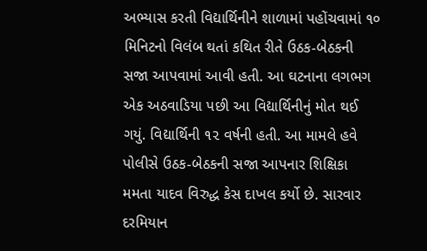અભ્યાસ કરતી વિદ્યાર્થિનીને શાળામાં પહોંચવામાં ૧૦ મિનિટનો વિલંબ થતાં કથિત રીતે ઉઠક-બેઠકની સજા આપવામાં આવી હતી. આ ઘટનાના લગભગ એક અઠવાડિયા પછી આ વિદ્યાર્થિનીનું મોત થઈ ગયું. વિદ્યાર્થિની ૧૨ વર્ષની હતી. આ મામલે હવે પોલીસે ઉઠક-બેઠકની સજા આપનાર શિક્ષિકા મમતા યાદવ વિરુદ્ધ કેસ દાખલ કર્યો છે. સારવાર દરમિયાન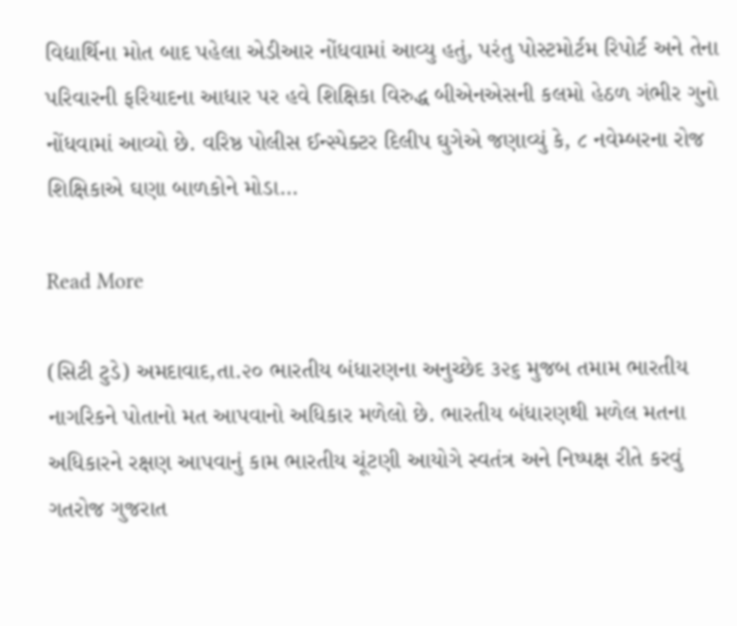વિદ્યાર્થિના મોત બાદ પહેલા એડીઆર નોંધવામાં આવ્યુ હતું, પરંતુ પોસ્ટમોર્ટમ રિપોર્ટ અને તેના પરિવારની ફરિયાદના આધાર પર હવે શિક્ષિકા વિરુદ્ધ બીએનએસની કલમો હેઠળ ગંભીર ગુનો નોંધવામાં આવ્યો છે. વરિષ્ઠ પોલીસ ઈન્સ્પેક્ટર દિલીપ ઘુગેએ જણાવ્યું કે, ૮ નવેમ્બરના રોજ શિક્ષિકાએ ઘણા બાળકોને મોડા…

Read More

(સિટી ટુડે) અમદાવાદ,તા.૨૦ ભારતીય બંધારણના અનુચ્છેદ ૩૨૬ મુજબ તમામ ભારતીય નાગરિકને પોતાનો મત આપવાનો અધિકાર મળેલો છે. ભારતીય બંધારણથી મળેલ મતના અધિકારને રક્ષણ આપવાનું કામ ભારતીય ચૂંટણી આયોગે સ્વતંત્ર અને નિષ્પક્ષ રીતે કરવું ગતરોજ ગુજરાત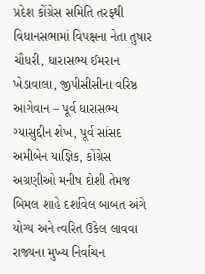પ્રદેશ કોંગ્રેસ સમિતિ તરફથી વિધાનસભામાં વિપક્ષના નેતા તુષાર ચૌધરી, ધારાસભ્ય ઈમરાન ખેડાવાલા, જીપીસીસીના વરિષ્ઠ આગેવાન – પૂર્વ ધારાસભ્ય ગ્યાસુદ્દીન શેખ, પૂર્વ સાંસદ અમીબેન યાજ્ઞિક, કોંગ્રેસ અગ્રણીઓ મનીષ દોશી તેમજ બિમલ શાહે દર્શાવેલ બાબત અંગે યોગ્ય અને ત્વરિત ઉકેલ લાવવા રાજ્યના મુખ્ય નિર્વાચન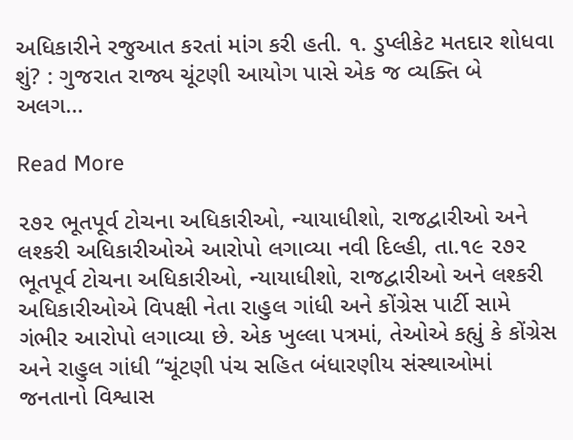અધિકારીને રજુઆત કરતાં માંગ કરી હતી. ૧. ડુપ્લીકેટ મતદાર શોધવા શું? : ગુજરાત રાજ્ય ચૂંટણી આયોગ પાસે એક જ વ્યક્તિ બે અલગ…

Read More

૨૭૨ ભૂતપૂર્વ ટોચના અધિકારીઓ, ન્યાયાધીશો, રાજદ્વારીઓ અને લશ્કરી અધિકારીઓએ આરોપો લગાવ્યા નવી દિલ્હી, તા.૧૯ ૨૭૨ ભૂતપૂર્વ ટોચના અધિકારીઓ, ન્યાયાધીશો, રાજદ્વારીઓ અને લશ્કરી અધિકારીઓએ વિપક્ષી નેતા રાહુલ ગાંધી અને કોંગ્રેસ પાર્ટી સામે ગંભીર આરોપો લગાવ્યા છે. એક ખુલ્લા પત્રમાં, તેઓએ કહ્યું કે કોંગ્રેસ અને રાહુલ ગાંધી “ચૂંટણી પંચ સહિત બંધારણીય સંસ્થાઓમાં જનતાનો વિશ્વાસ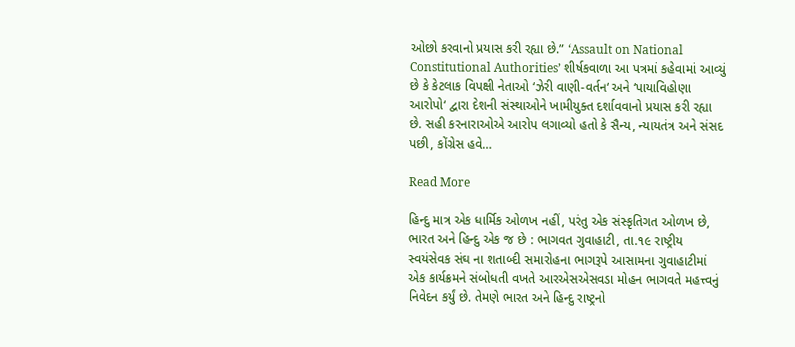ઓછો કરવાનો પ્રયાસ કરી રહ્યા છે.” ‘Assault on National Constitutional Authorities’ શીર્ષકવાળા આ પત્રમાં કહેવામાં આવ્યું છે કે કેટલાક વિપક્ષી નેતાઓ ‘ઝેરી વાણી-વર્તન‘ અને ‘પાયાવિહોણા આરોપો‘ દ્વારા દેશની સંસ્થાઓને ખામીયુક્ત દર્શાવવાનો પ્રયાસ કરી રહ્યા છે. સહી કરનારાઓએ આરોપ લગાવ્યો હતો કે સૈન્ય, ન્યાયતંત્ર અને સંસદ પછી, કોંગ્રેસ હવે…

Read More

હિન્દુ માત્ર એક ધાર્મિક ઓળખ નહીં, પરંતુ એક સંસ્કૃતિગત ઓળખ છે, ભારત અને હિન્દુ એક જ છે : ભાગવત ગુવાહાટી, તા.૧૯ રાષ્ટ્રીય સ્વયંસેવક સંઘ ના શતાબ્દી સમારોહના ભાગરૂપે આસામના ગુવાહાટીમાં એક કાર્યક્રમને સંબોધતી વખતે આરએસએસવડા મોહન ભાગવતે મહત્ત્વનું નિવેદન કર્યું છે. તેમણે ભારત અને હિન્દુ રાષ્ટ્રનો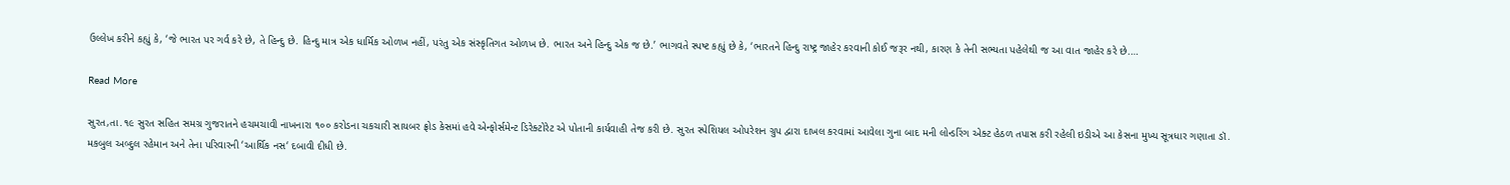ઉલ્લેખ કરીને કહ્યું કે, ‘જે ભારત પર ગર્વ કરે છે, તે હિન્દુ છે. હિન્દુ માત્ર એક ધાર્મિક ઓળખ નહીં, પરંતુ એક સંસ્કૃતિગત ઓળખ છે. ભારત અને હિન્દુ એક જ છે.’ ભાગવતે સ્પષ્ટ કહ્યું છે કે, ‘ભારતને હિન્દુ રાષ્ટ્ર જાહેર કરવાની કોઈ જરૂર નથી, કારણ કે તેની સભ્યતા પહેલેથી જ આ વાત જાહેર કરે છે.…

Read More

સુરત,તા.૧૯ સુરત સહિત સમગ્ર ગુજરાતને હચમચાવી નાખનારા ૧૦૦ કરોડના ચકચારી સાયબર ફ્રોડ કેસમાં હવે એન્ફોર્સમેન્ટ ડિરેક્ટોરેટ એ પોતાની કાર્યવાહી તેજ કરી છે. સુરત સ્પેશિયલ ઓપરેશન ગ્રુપ દ્વારા દાખલ કરવામાં આવેલા ગુના બાદ મની લોન્ડરિંગ એક્ટ હેઠળ તપાસ કરી રહેલી ઇડીએ આ કેસના મુખ્ય સૂત્રધાર ગણાતા ડૉ. મકબુલ અબ્દુલ રહેમાન અને તેના પરિવારની ‘આર્થિક નસ‘ દબાવી દીધી છે.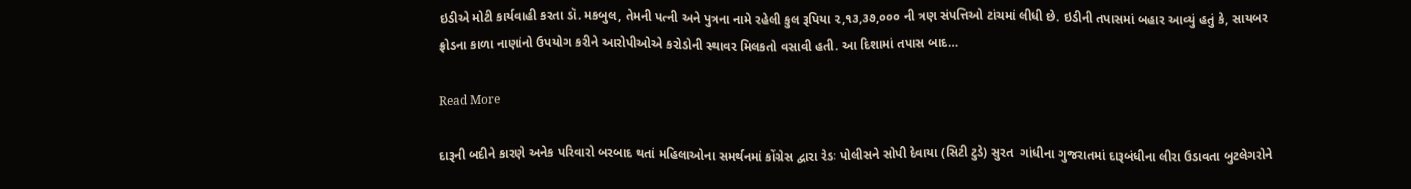ઇડીએ મોટી કાર્યવાહી કરતા ડૉ. મકબુલ, તેમની પત્ની અને પુત્રના નામે રહેલી કુલ રૂપિયા ૨,૧૩,૩૭,૦૦૦ ની ત્રણ સંપત્તિઓ ટાંચમાં લીધી છે. ઇડીની તપાસમાં બહાર આવ્યું હતું કે, સાયબર ફ્રોડના કાળા નાણાંનો ઉપયોગ કરીને આરોપીઓએ કરોડોની સ્થાવર મિલકતો વસાવી હતી. આ દિશામાં તપાસ બાદ…

Read More

દારૂની બદીને કારણે અનેક પરિવારો બરબાદ થતાં મહિલાઓના સમર્થનમાં કોંગ્રેસ દ્વારા રેડઃ પોલીસને સોપી દેવાયા (સિટી ટુડે) સુરત  ગાંધીના ગુજરાતમાં દારૂબંધીના લીરા ઉડાવતા બુટલેગરોને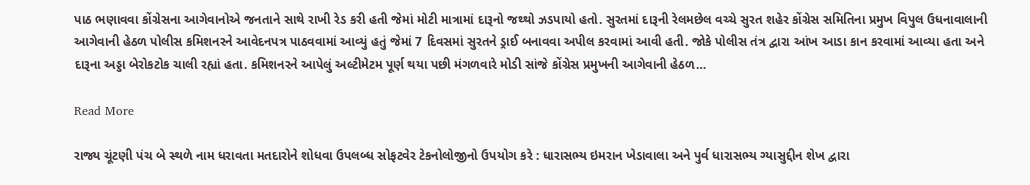પાઠ ભણાવવા કોંગ્રેસના આગેવાનોએ જનતાને સાથે રાખી રેડ કરી હતી જેમાં મોટી માત્રામાં દારૂનો જથ્થો ઝડપાયો હતો. સુરતમાં દારૂની રેલમછેલ વચ્ચે સુરત શહેર કોંગ્રેસ સમિતિના પ્રમુખ વિપુલ ઉધનાવાલાની આગેવાની હેઠળ પોલીસ કમિશનરને આવેદનપત્ર પાઠવવામાં આવ્યું હતું જેમાં 7 દિવસમાં સુરતને ડ્રાઈ બનાવવા અપીલ કરવામાં આવી હતી. જોકે પોલીસ તંત્ર દ્વારા આંખ આડા કાન કરવામાં આવ્યા હતા અને દારૂના અડ્ડા બેરોકટોક ચાલી રહ્યાં હતા. કમિશનરને આપેલું અલ્ટીમેટમ પૂર્ણ થયા પછી મંગળવારે મોડી સાંજે કોંગ્રેસ પ્રમુખની આગેવાની હેઠળ…

Read More

રાજ્ય ચૂંટણી પંચ બે સ્થળે નામ ધરાવતા મતદારોને શોધવા ઉપલબ્ધ સોફટવેર ટેકનોલોજીનો ઉપયોગ કરે : ધારાસભ્ય ઇમરાન ખેડાવાલા અને પુર્વ ધારાસભ્ય ગ્યાસુદ્દીન શેખ દ્વારા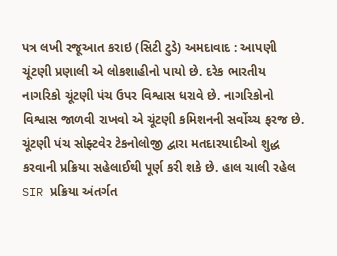પત્ર લખી રજૂઆત કરાઇ (સિટી ટુડે) અમદાવાદ : આપણી ચૂંટણી પ્રણાલી એ લોકશાહીનો પાયો છે. દરેક ભારતીય નાગરિકો ચૂંટણી પંચ ઉપર વિશ્વાસ ધરાવે છે. નાગરિકોનો વિશ્વાસ જાળવી રાખવો એ ચૂંટણી કમિશનની સર્વોચ્ચ ફરજ છે. ચૂંટણી પંચ સોફ્ટવેર ટેકનોલોજી દ્વારા મતદારયાદીઓ શુદ્ધ કરવાની પ્રક્રિયા સહેલાઈથી પૂર્ણ કરી શકે છે. હાલ ચાલી રહેલ SIR પ્રક્રિયા અંતર્ગત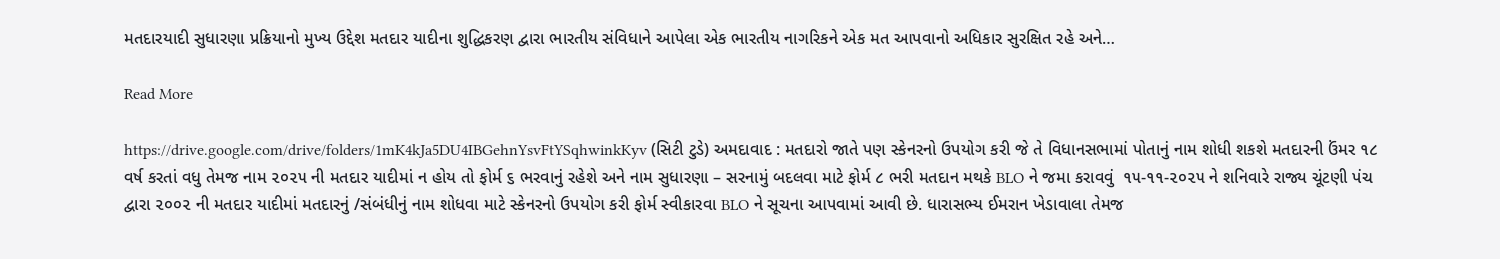મતદારયાદી સુધારણા પ્રક્રિયાનો મુખ્ય ઉદ્દેશ મતદાર યાદીના શુદ્ધિકરણ દ્વારા ભારતીય સંવિધાને આપેલા એક ભારતીય નાગરિકને એક મત આપવાનો અધિકાર સુરક્ષિત રહે અને…

Read More

https://drive.google.com/drive/folders/1mK4kJa5DU4IBGehnYsvFtYSqhwinkKyv (સિટી ટુડે) અમદાવાદ : મતદારો જાતે પણ સ્કેનરનો ઉપયોગ કરી જે તે વિધાનસભામાં પોતાનું નામ શોધી શકશે મતદારની ઉંમર ૧૮ વર્ષ કરતાં વધુ તેમજ નામ ૨૦૨૫ ની મતદાર યાદીમાં ન હોય તો ફોર્મ ૬ ભરવાનું રહેશે અને નામ સુધારણા – સરનામું બદલવા માટે ફોર્મ ૮ ભરી મતદાન મથકે BLO ને જમા કરાવવું  ૧૫-૧૧-૨૦૨૫ ને શનિવારે રાજ્ય ચૂંટણી પંચ દ્વારા ૨૦૦૨ ની મતદાર યાદીમાં મતદારનું /સંબંધીનું નામ શોધવા માટે સ્કેનરનો ઉપયોગ કરી ફોર્મ સ્વીકારવા BLO ને સૂચના આપવામાં આવી છે. ધારાસભ્ય ઈમરાન ખેડાવાલા તેમજ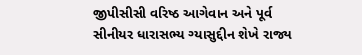જીપીસીસી વરિષ્ઠ આગેવાન અને પૂર્વ સીનીયર ધારાસભ્ય ગ્યાસુદ્દીન શેખે રાજ્ય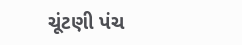ચૂંટણી પંચ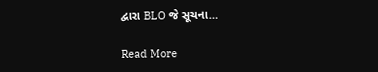દ્વારા BLO જે સૂચના…

Read More